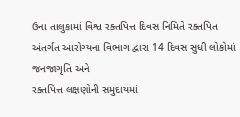ઉના તાલુકામાં વિશ્વ રક્તપિત્ત દિવસ નિમિતે રક્તપિત અંતર્ગત આરોગ્યના વિભાગ દ્વારા 14 દિવસ સુધી લોકોમાં જનજાગૃતિ અને
રક્તપિત્ત લક્ષણોની સમુદાયમાં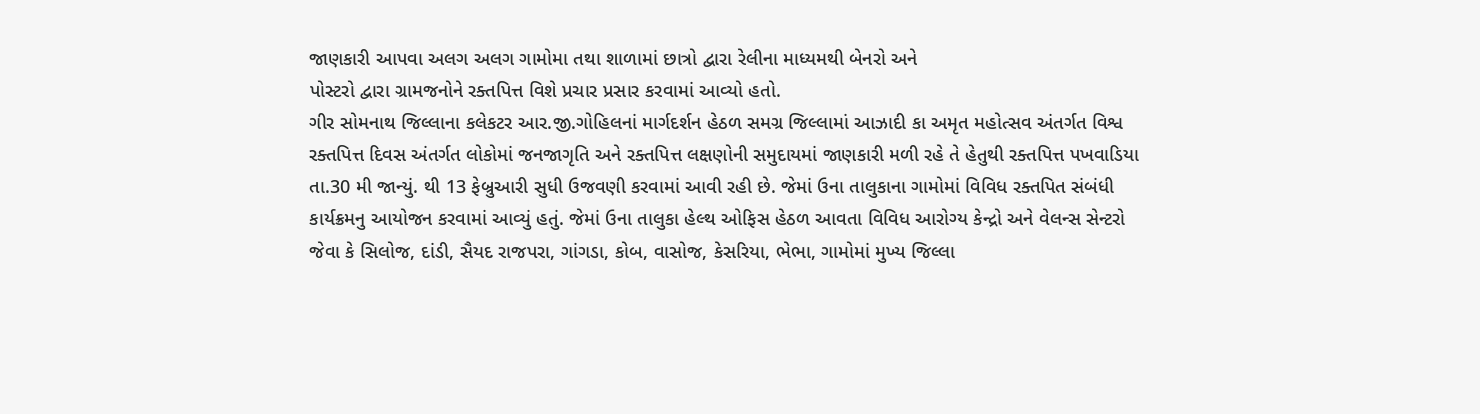જાણકારી આપવા અલગ અલગ ગામોમા તથા શાળામાં છાત્રો દ્વારા રેલીના માધ્યમથી બેનરો અને
પોસ્ટરો દ્વારા ગ્રામજનોને રક્તપિત્ત વિશે પ્રચાર પ્રસાર કરવામાં આવ્યો હતો.
ગીર સોમનાથ જિલ્લાના કલેકટર આર.જી.ગોહિલનાં માર્ગદર્શન હેઠળ સમગ્ર જિલ્લામાં આઝાદી કા અમૃત મહોત્સવ અંતર્ગત વિશ્વ
રક્તપિત્ત દિવસ અંતર્ગત લોકોમાં જનજાગૃતિ અને રક્તપિત્ત લક્ષણોની સમુદાયમાં જાણકારી મળી રહે તે હેતુથી રક્તપિત્ત પખવાડિયા
તા.30 મી જાન્યું. થી 13 ફેબ્રુઆરી સુધી ઉજવણી કરવામાં આવી રહી છે. જેમાં ઉના તાલુકાના ગામોમાં વિવિધ રક્તપિત સંબંધી
કાર્યક્રમનુ આયોજન કરવામાં આવ્યું હતું. જેમાં ઉના તાલુકા હેલ્થ ઓફિસ હેઠળ આવતા વિવિધ આરોગ્ય કેન્દ્રો અને વેલન્સ સેન્ટરો
જેવા કે સિલોજ, દાંડી, સૈયદ રાજપરા, ગાંગડા, કોબ, વાસોજ, કેસરિયા, ભેભા, ગામોમાં મુખ્ય જિલ્લા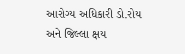આરોગ્ય અધિકારી ડો.રોય
અને જિલ્લા ક્ષય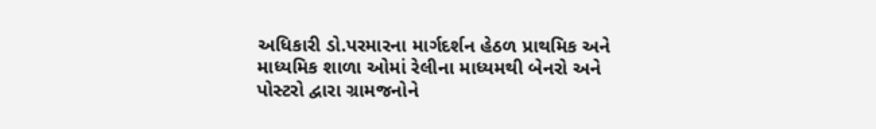અધિકારી ડો.પરમારના માર્ગદર્શન હેઠળ પ્રાથમિક અને માધ્યમિક શાળા ઓમાં રેલીના માધ્યમથી બેનરો અને
પોસ્ટરો દ્વારા ગ્રામજનોને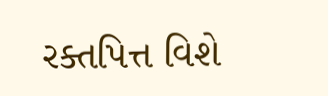રક્તપિત્ત વિશે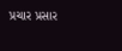પ્રચાર પ્રસાર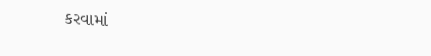કરવામાં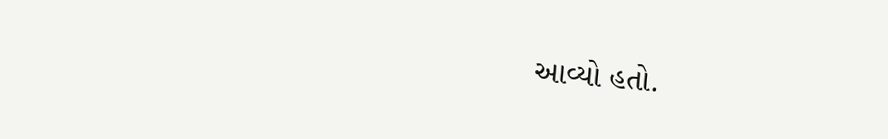આવ્યો હતો.